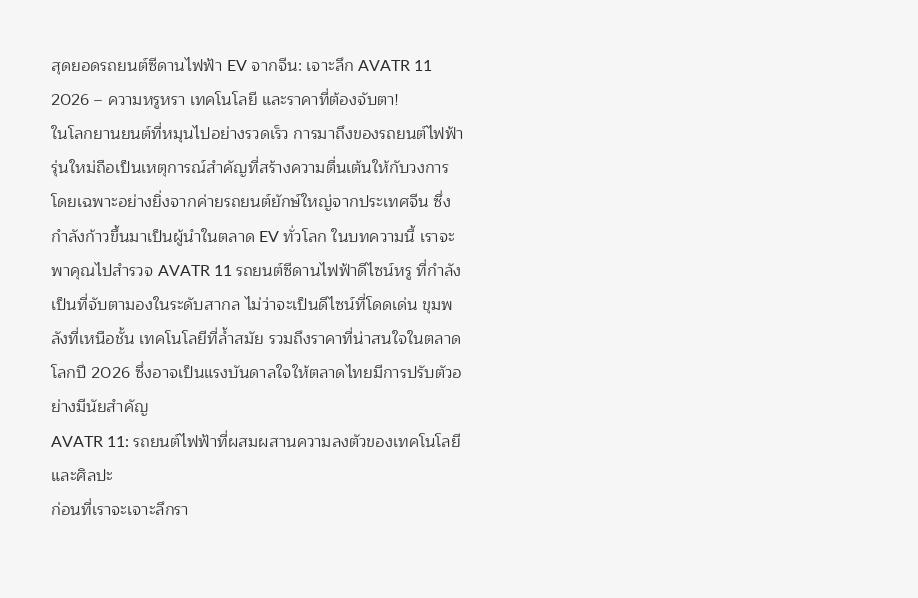สุดยอดรถยนต์ซีดานไฟฟ้า EV จากจีน: เจาะลึก AVATR 11 2026 – ความหรูหรา เทคโนโลยี และราคาที่ต้องจับตา!
ในโลกยานยนต์ที่หมุนไปอย่างรวดเร็ว การมาถึงของรถยนต์ไฟฟ้ารุ่นใหม่ถือเป็นเหตุการณ์สำคัญที่สร้างความตื่นเต้นให้กับวงการ โดยเฉพาะอย่างยิ่งจากค่ายรถยนต์ยักษ์ใหญ่จากประเทศจีน ซึ่งกำลังก้าวขึ้นมาเป็นผู้นำในตลาด EV ทั่วโลก ในบทความนี้ เราจะพาคุณไปสำรวจ AVATR 11 รถยนต์ซีดานไฟฟ้าดีไซน์หรู ที่กำลังเป็นที่จับตามองในระดับสากล ไม่ว่าจะเป็นดีไซน์ที่โดดเด่น ขุมพลังที่เหนือชั้น เทคโนโลยีที่ล้ำสมัย รวมถึงราคาที่น่าสนใจในตลาดโลกปี 2026 ซึ่งอาจเป็นแรงบันดาลใจให้ตลาดไทยมีการปรับตัวอย่างมีนัยสำคัญ
AVATR 11: รถยนต์ไฟฟ้าที่ผสมผสานความลงตัวของเทคโนโลยีและศิลปะ
ก่อนที่เราจะเจาะลึกรา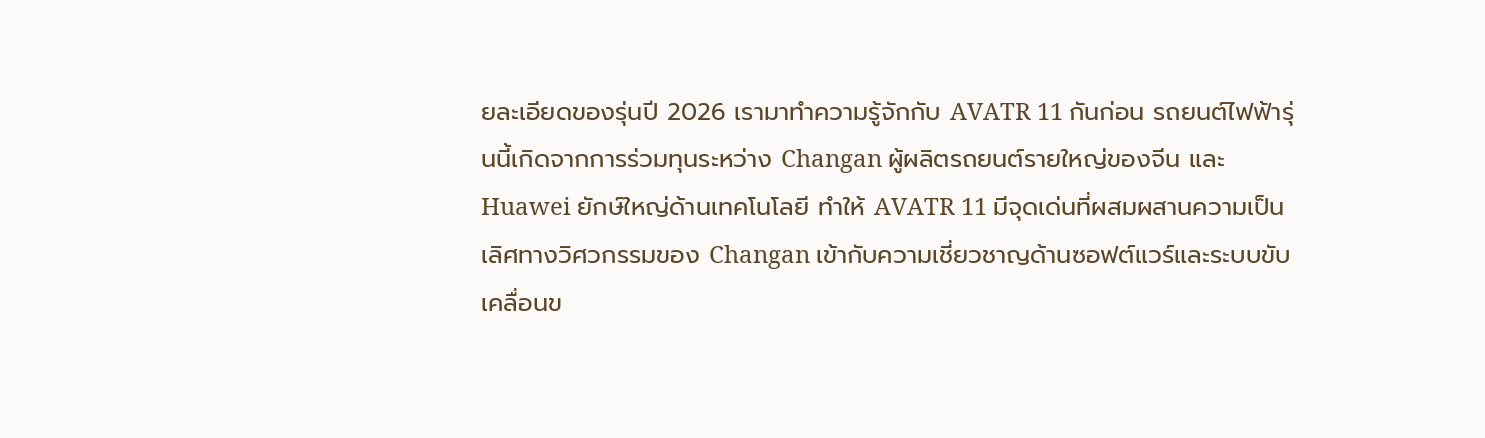ยละเอียดของรุ่นปี 2026 เรามาทำความรู้จักกับ AVATR 11 กันก่อน รถยนต์ไฟฟ้ารุ่นนี้เกิดจากการร่วมทุนระหว่าง Changan ผู้ผลิตรถยนต์รายใหญ่ของจีน และ Huawei ยักษ์ใหญ่ด้านเทคโนโลยี ทำให้ AVATR 11 มีจุดเด่นที่ผสมผสานความเป็นเลิศทางวิศวกรรมของ Changan เข้ากับความเชี่ยวชาญด้านซอฟต์แวร์และระบบขับเคลื่อนข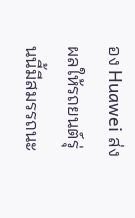อง Huawei ส่งผลให้รถยนต์รุ่นนี้มีสมรรถนะ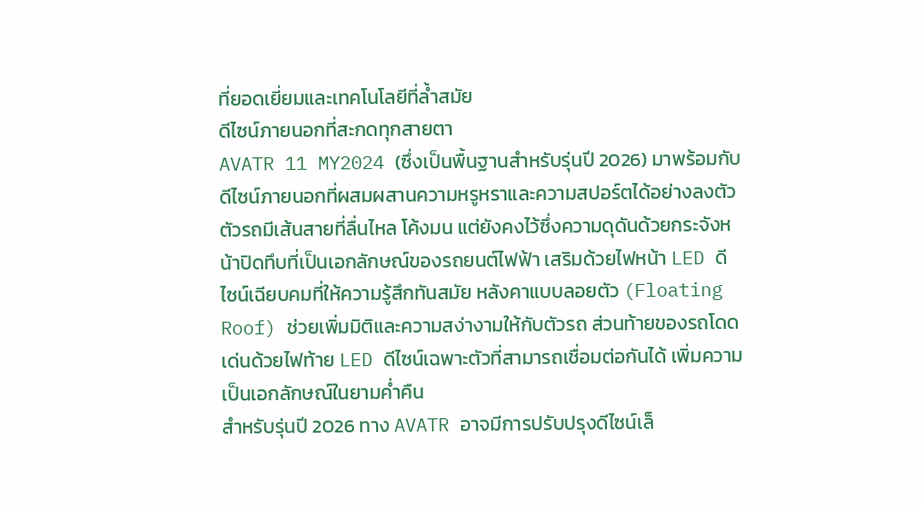ที่ยอดเยี่ยมและเทคโนโลยีที่ล้ำสมัย
ดีไซน์ภายนอกที่สะกดทุกสายตา
AVATR 11 MY2024 (ซึ่งเป็นพื้นฐานสำหรับรุ่นปี 2026) มาพร้อมกับดีไซน์ภายนอกที่ผสมผสานความหรูหราและความสปอร์ตได้อย่างลงตัว ตัวรถมีเส้นสายที่ลื่นไหล โค้งมน แต่ยังคงไว้ซึ่งความดุดันด้วยกระจังหน้าปิดทึบที่เป็นเอกลักษณ์ของรถยนต์ไฟฟ้า เสริมด้วยไฟหน้า LED ดีไซน์เฉียบคมที่ให้ความรู้สึกทันสมัย หลังคาแบบลอยตัว (Floating Roof) ช่วยเพิ่มมิติและความสง่างามให้กับตัวรถ ส่วนท้ายของรถโดดเด่นด้วยไฟท้าย LED ดีไซน์เฉพาะตัวที่สามารถเชื่อมต่อกันได้ เพิ่มความเป็นเอกลักษณ์ในยามค่ำคืน
สำหรับรุ่นปี 2026 ทาง AVATR อาจมีการปรับปรุงดีไซน์เล็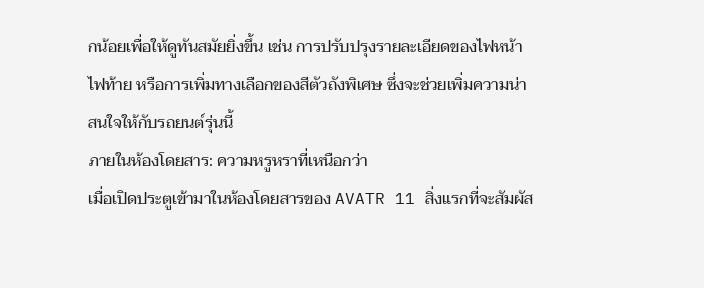กน้อยเพื่อให้ดูทันสมัยยิ่งขึ้น เช่น การปรับปรุงรายละเอียดของไฟหน้า ไฟท้าย หรือการเพิ่มทางเลือกของสีตัวถังพิเศษ ซึ่งจะช่วยเพิ่มความน่าสนใจให้กับรถยนต์รุ่นนี้
ภายในห้องโดยสาร: ความหรูหราที่เหนือกว่า
เมื่อเปิดประตูเข้ามาในห้องโดยสารของ AVATR 11 สิ่งแรกที่จะสัมผัส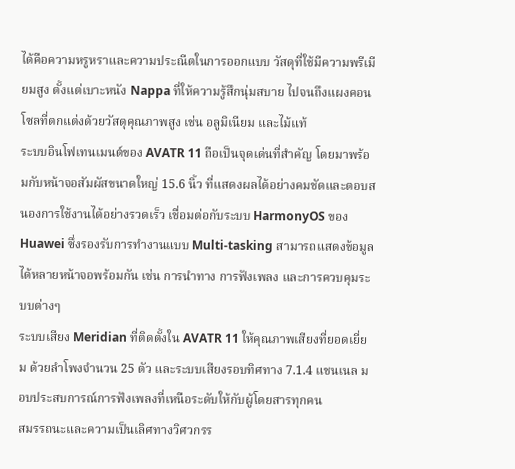ได้คือความหรูหราและความประณีตในการออกแบบ วัสดุที่ใช้มีความพรีเมียมสูง ตั้งแต่เบาะหนัง Nappa ที่ให้ความรู้สึกนุ่มสบาย ไปจนถึงแผงคอนโซลที่ตกแต่งด้วยวัสดุคุณภาพสูง เช่น อลูมิเนียม และไม้แท้
ระบบอินโฟเทนเมนต์ของ AVATR 11 ถือเป็นจุดเด่นที่สำคัญ โดยมาพร้อมกับหน้าจอสัมผัสขนาดใหญ่ 15.6 นิ้ว ที่แสดงผลได้อย่างคมชัดและตอบสนองการใช้งานได้อย่างรวดเร็ว เชื่อมต่อกับระบบ HarmonyOS ของ Huawei ซึ่งรองรับการทำงานแบบ Multi-tasking สามารถแสดงข้อมูลได้หลายหน้าจอพร้อมกัน เช่น การนำทาง การฟังเพลง และการควบคุมระบบต่างๆ
ระบบเสียง Meridian ที่ติดตั้งใน AVATR 11 ให้คุณภาพเสียงที่ยอดเยี่ยม ด้วยลำโพงจำนวน 25 ตัว และระบบเสียงรอบทิศทาง 7.1.4 แชนเนล มอบประสบการณ์การฟังเพลงที่เหนือระดับให้กับผู้โดยสารทุกคน
สมรรถนะและความเป็นเลิศทางวิศวกรร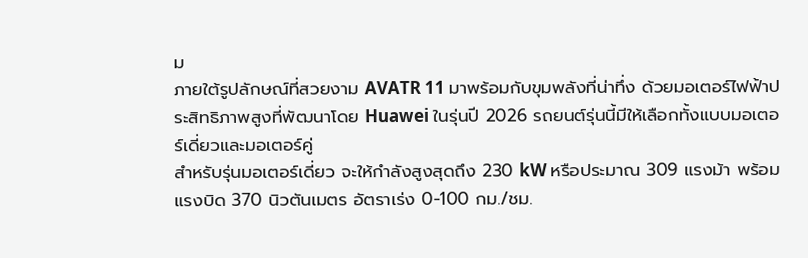ม
ภายใต้รูปลักษณ์ที่สวยงาม AVATR 11 มาพร้อมกับขุมพลังที่น่าทึ่ง ด้วยมอเตอร์ไฟฟ้าประสิทธิภาพสูงที่พัฒนาโดย Huawei ในรุ่นปี 2026 รถยนต์รุ่นนี้มีให้เลือกทั้งแบบมอเตอร์เดี่ยวและมอเตอร์คู่
สำหรับรุ่นมอเตอร์เดี่ยว จะให้กำลังสูงสุดถึง 230 kW หรือประมาณ 309 แรงม้า พร้อมแรงบิด 370 นิวตันเมตร อัตราเร่ง 0-100 กม./ชม.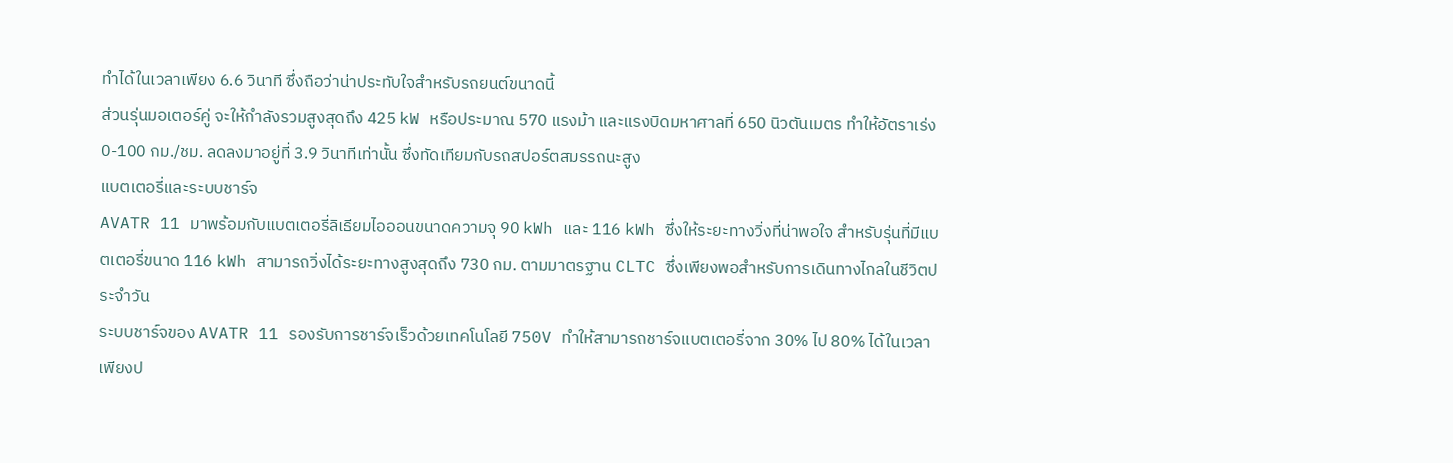ทำได้ในเวลาเพียง 6.6 วินาที ซึ่งถือว่าน่าประทับใจสำหรับรถยนต์ขนาดนี้
ส่วนรุ่นมอเตอร์คู่ จะให้กำลังรวมสูงสุดถึง 425 kW หรือประมาณ 570 แรงม้า และแรงบิดมหาศาลที่ 650 นิวตันเมตร ทำให้อัตราเร่ง 0-100 กม./ชม. ลดลงมาอยู่ที่ 3.9 วินาทีเท่านั้น ซึ่งทัดเทียมกับรถสปอร์ตสมรรถนะสูง
แบตเตอรี่และระบบชาร์จ
AVATR 11 มาพร้อมกับแบตเตอรี่ลิเธียมไอออนขนาดความจุ 90 kWh และ 116 kWh ซึ่งให้ระยะทางวิ่งที่น่าพอใจ สำหรับรุ่นที่มีแบตเตอรี่ขนาด 116 kWh สามารถวิ่งได้ระยะทางสูงสุดถึง 730 กม. ตามมาตรฐาน CLTC ซึ่งเพียงพอสำหรับการเดินทางไกลในชีวิตประจำวัน
ระบบชาร์จของ AVATR 11 รองรับการชาร์จเร็วด้วยเทคโนโลยี 750V ทำให้สามารถชาร์จแบตเตอรี่จาก 30% ไป 80% ได้ในเวลาเพียงป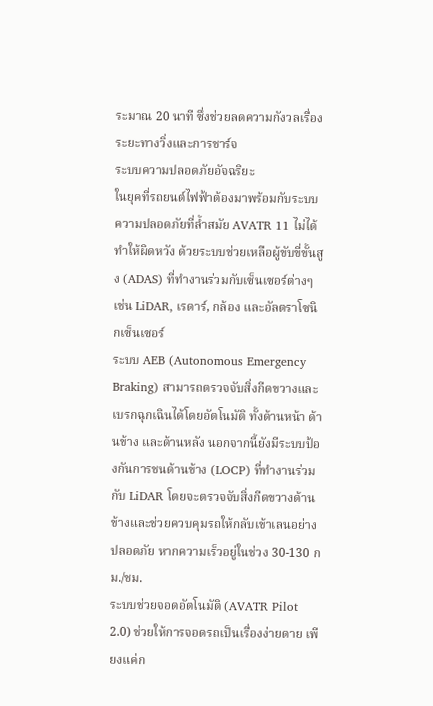ระมาณ 20 นาที ซึ่งช่วยลดความกังวลเรื่องระยะทางวิ่งและการชาร์จ
ระบบความปลอดภัยอัจฉริยะ
ในยุคที่รถยนต์ไฟฟ้าต้องมาพร้อมกับระบบความปลอดภัยที่ล้ำสมัย AVATR 11 ไม่ได้ทำให้ผิดหวัง ด้วยระบบช่วยเหลือผู้ขับขี่ขั้นสูง (ADAS) ที่ทำงานร่วมกับเซ็นเซอร์ต่างๆ เช่น LiDAR, เรดาร์, กล้อง และอัลตราโซนิกเซ็นเซอร์
ระบบ AEB (Autonomous Emergency Braking) สามารถตรวจจับสิ่งกีดขวางและเบรกฉุกเฉินได้โดยอัตโนมัติ ทั้งด้านหน้า ด้านข้าง และด้านหลัง นอกจากนี้ยังมีระบบป้องกันการชนด้านข้าง (LOCP) ที่ทำงานร่วมกับ LiDAR โดยจะตรวจจับสิ่งกีดขวางด้านข้างและช่วยควบคุมรถให้กลับเข้าเลนอย่างปลอดภัย หากความเร็วอยู่ในช่วง 30-130 กม./ชม.
ระบบช่วยจอดอัตโนมัติ (AVATR Pilot 2.0) ช่วยให้การจอดรถเป็นเรื่องง่ายดาย เพียงแค่ก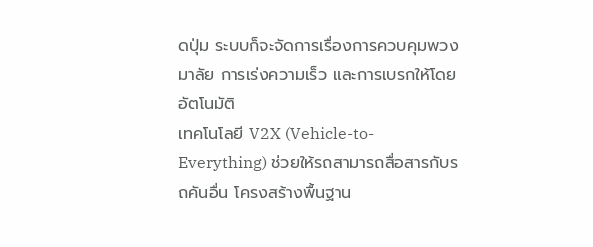ดปุ่ม ระบบก็จะจัดการเรื่องการควบคุมพวงมาลัย การเร่งความเร็ว และการเบรกให้โดยอัตโนมัติ
เทคโนโลยี V2X (Vehicle-to-Everything) ช่วยให้รถสามารถสื่อสารกับรถคันอื่น โครงสร้างพื้นฐาน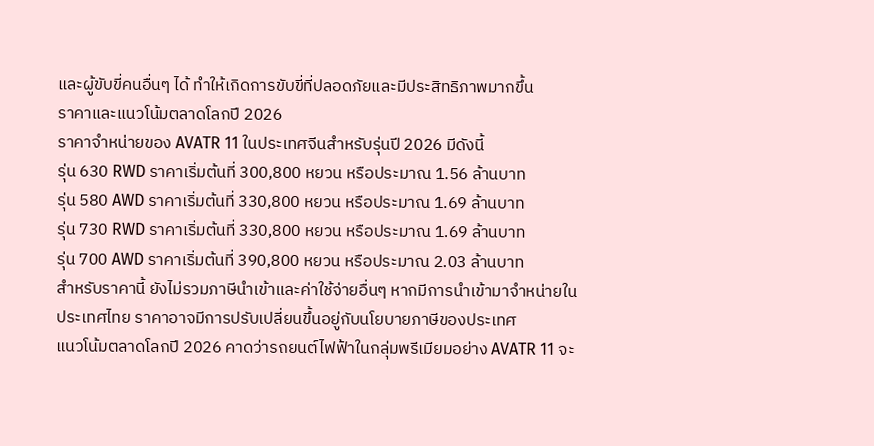และผู้ขับขี่คนอื่นๆ ได้ ทำให้เกิดการขับขี่ที่ปลอดภัยและมีประสิทธิภาพมากขึ้น
ราคาและแนวโน้มตลาดโลกปี 2026
ราคาจำหน่ายของ AVATR 11 ในประเทศจีนสำหรับรุ่นปี 2026 มีดังนี้
รุ่น 630 RWD ราคาเริ่มต้นที่ 300,800 หยวน หรือประมาณ 1.56 ล้านบาท
รุ่น 580 AWD ราคาเริ่มต้นที่ 330,800 หยวน หรือประมาณ 1.69 ล้านบาท
รุ่น 730 RWD ราคาเริ่มต้นที่ 330,800 หยวน หรือประมาณ 1.69 ล้านบาท
รุ่น 700 AWD ราคาเริ่มต้นที่ 390,800 หยวน หรือประมาณ 2.03 ล้านบาท
สำหรับราคานี้ ยังไม่รวมภาษีนำเข้าและค่าใช้จ่ายอื่นๆ หากมีการนำเข้ามาจำหน่ายในประเทศไทย ราคาอาจมีการปรับเปลี่ยนขึ้นอยู่กับนโยบายภาษีของประเทศ
แนวโน้มตลาดโลกปี 2026 คาดว่ารถยนต์ไฟฟ้าในกลุ่มพรีเมียมอย่าง AVATR 11 จะ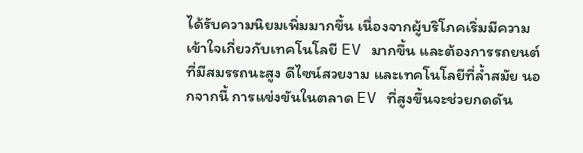ได้รับความนิยมเพิ่มมากขึ้น เนื่องจากผู้บริโภคเริ่มมีความเข้าใจเกี่ยวกับเทคโนโลยี EV มากขึ้น และต้องการรถยนต์ที่มีสมรรถนะสูง ดีไซน์สวยงาม และเทคโนโลยีที่ล้ำสมัย นอกจากนี้ การแข่งขันในตลาด EV ที่สูงขึ้นจะช่วยกดดัน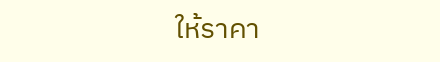ให้ราคา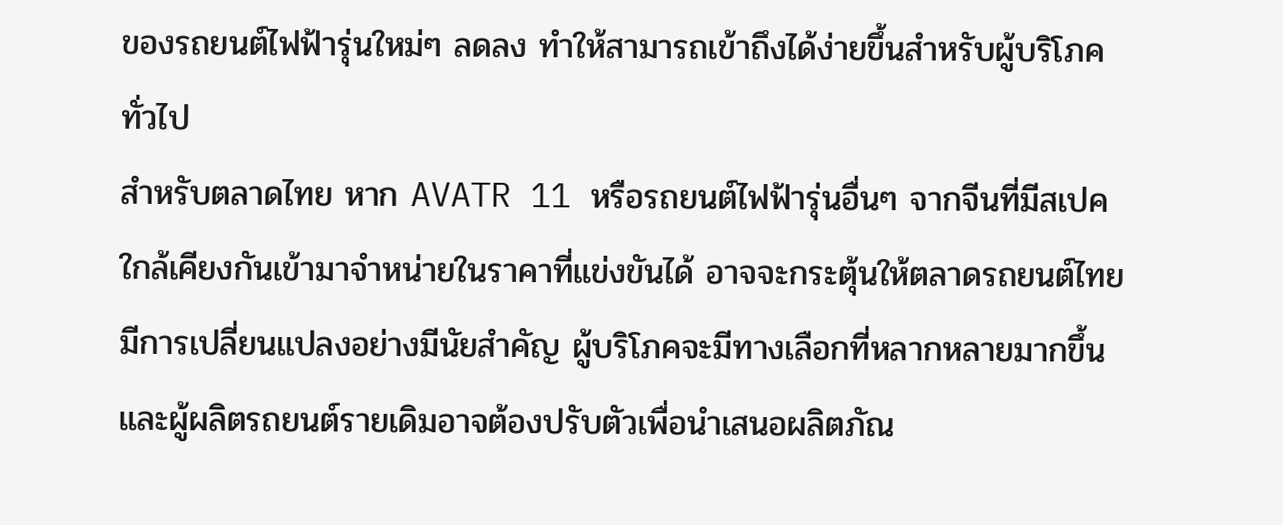ของรถยนต์ไฟฟ้ารุ่นใหม่ๆ ลดลง ทำให้สามารถเข้าถึงได้ง่ายขึ้นสำหรับผู้บริโภคทั่วไป
สำหรับตลาดไทย หาก AVATR 11 หรือรถยนต์ไฟฟ้ารุ่นอื่นๆ จากจีนที่มีสเปคใกล้เคียงกันเข้ามาจำหน่ายในราคาที่แข่งขันได้ อาจจะกระตุ้นให้ตลาดรถยนต์ไทยมีการเปลี่ยนแปลงอย่างมีนัยสำคัญ ผู้บริโภคจะมีทางเลือกที่หลากหลายมากขึ้น และผู้ผลิตรถยนต์รายเดิมอาจต้องปรับตัวเพื่อนำเสนอผลิตภัณ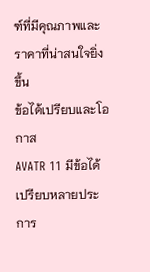ฑ์ที่มีคุณภาพและราคาที่น่าสนใจยิ่งขึ้น
ข้อได้เปรียบและโอกาส
AVATR 11 มีข้อได้เปรียบหลายประการ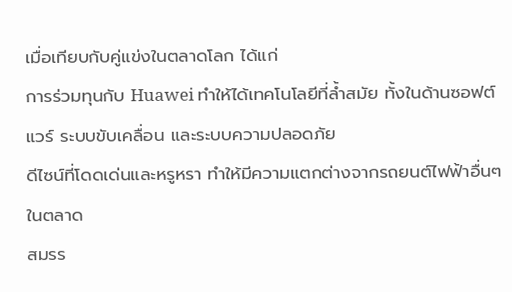เมื่อเทียบกับคู่แข่งในตลาดโลก ได้แก่
การร่วมทุนกับ Huawei ทำให้ได้เทคโนโลยีที่ล้ำสมัย ทั้งในด้านซอฟต์แวร์ ระบบขับเคลื่อน และระบบความปลอดภัย
ดีไซน์ที่โดดเด่นและหรูหรา ทำให้มีความแตกต่างจากรถยนต์ไฟฟ้าอื่นๆ ในตลาด
สมรร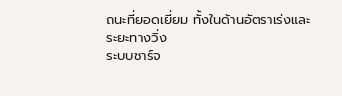ถนะที่ยอดเยี่ยม ทั้งในด้านอัตราเร่งและระยะทางวิ่ง
ระบบชาร์จ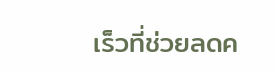เร็วที่ช่วยลดค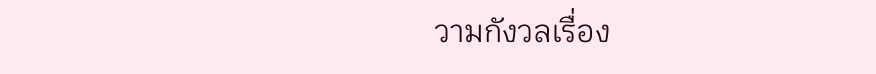วามกังวลเรื่อง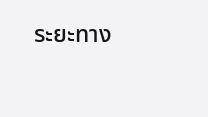ระยะทาง